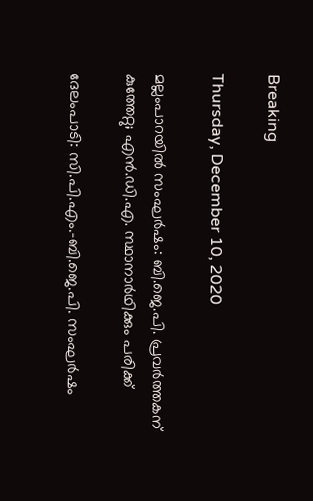Breaking

Thursday, December 10, 2020

മല്ലംപാറയിൽ സംഘർഷം: ബി.ജെ.പി. പ്രവർത്തകന് കുത്തേറ്റു; എൻ.ഡി.എ. സ്ഥാനാർഥിക്കും പരിക്ക്‌

ദേലംപാടി: സി.പി.എം.-ബി.ജെ.പി. സംഘർഷം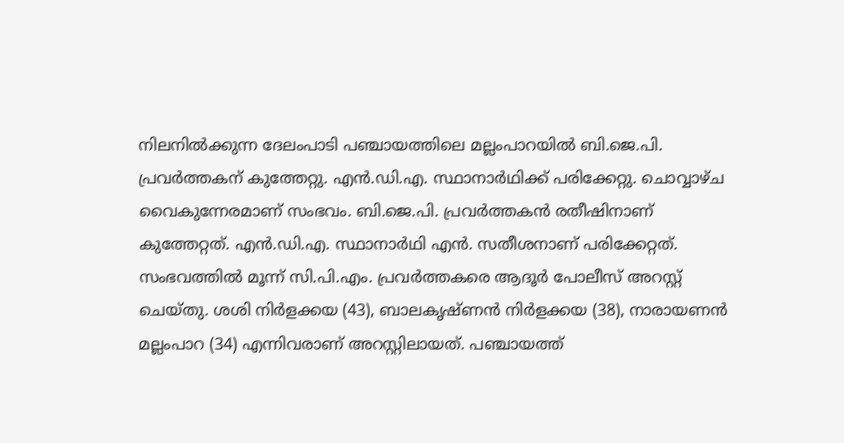നിലനിൽക്കുന്ന ദേലംപാടി പഞ്ചായത്തിലെ മല്ലംപാറയിൽ ബി.ജെ.പി. പ്രവർത്തകന് കുത്തേറ്റു. എൻ.ഡി.എ. സ്ഥാനാർഥിക്ക് പരിക്കേറ്റു. ചൊവ്വാഴ്ച വൈകുന്നേരമാണ് സംഭവം. ബി.ജെ.പി. പ്രവർത്തകൻ രതീഷിനാണ് കുത്തേറ്റത്. എൻ.ഡി.എ. സ്ഥാനാർഥി എൻ. സതീശനാണ് പരിക്കേറ്റത്. സംഭവത്തിൽ മൂന്ന് സി.പി.എം. പ്രവർത്തകരെ ആദൂർ പോലീസ് അറസ്റ്റ് ചെയ്തു. ശശി നിർളക്കയ (43), ബാലകൃഷ്ണൻ നിർളക്കയ (38), നാരായണൻ മല്ലംപാറ (34) എന്നിവരാണ് അറസ്റ്റിലായത്. പഞ്ചായത്ത്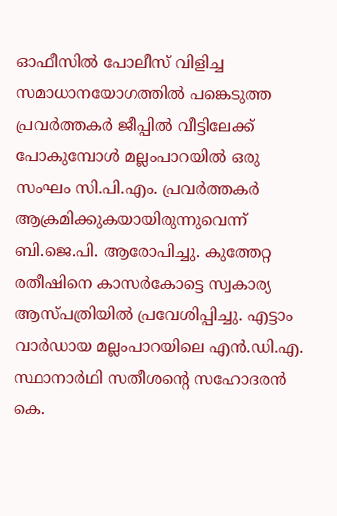ഓഫീസിൽ പോലീസ് വിളിച്ച സമാധാനയോഗത്തിൽ പങ്കെടുത്ത പ്രവർത്തകർ ജീപ്പിൽ വീട്ടിലേക്ക് പോകുമ്പോൾ മല്ലംപാറയിൽ ഒരു സംഘം സി.പി.എം. പ്രവർത്തകർ ആക്രമിക്കുകയായിരുന്നുവെന്ന് ബി.ജെ.പി. ആരോപിച്ചു. കുത്തേറ്റ രതീഷിനെ കാസർകോട്ടെ സ്വകാര്യ ആസ്പത്രിയിൽ പ്രവേശിപ്പിച്ചു. എട്ടാം വാർഡായ മല്ലംപാറയിലെ എൻ.ഡി.എ. സ്ഥാനാർഥി സതീശന്റെ സഹോദരൻ കെ.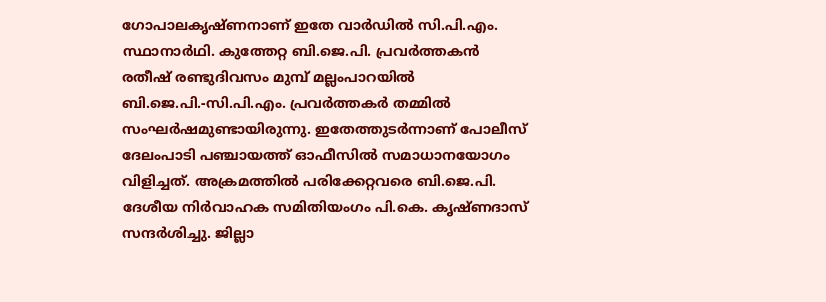ഗോപാലകൃഷ്ണനാണ് ഇതേ വാർഡിൽ സി.പി.എം. സ്ഥാനാർഥി. കുത്തേറ്റ ബി.ജെ.പി. പ്രവർത്തകൻ രതീഷ് രണ്ടുദിവസം മുമ്പ് മല്ലംപാറയിൽ ബി.ജെ.പി.-സി.പി.എം. പ്രവർത്തകർ തമ്മിൽ സംഘർഷമുണ്ടായിരുന്നു. ഇതേത്തുടർന്നാണ് പോലീസ് ദേലംപാടി പഞ്ചായത്ത് ഓഫീസിൽ സമാധാനയോഗം വിളിച്ചത്. അക്രമത്തിൽ പരിക്കേറ്റവരെ ബി.ജെ.പി. ദേശീയ നിർവാഹക സമിതിയംഗം പി.കെ. കൃഷ്ണദാസ് സന്ദർശിച്ചു. ജില്ലാ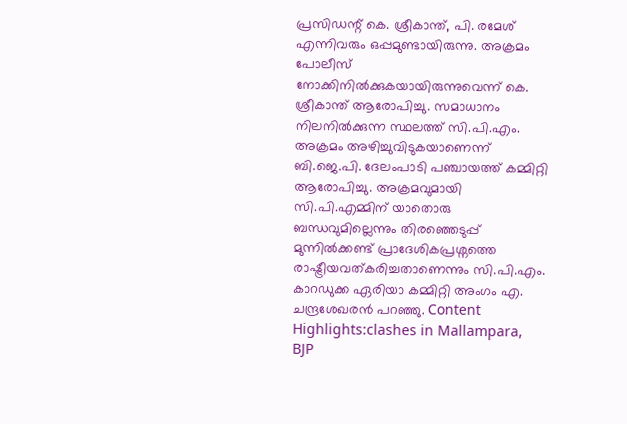പ്രസിഡന്റ് കെ. ശ്രീകാന്ത്, പി. രമേശ് എന്നിവരും ഒപ്പമുണ്ടായിരുന്നു. അക്രമം പോലീസ് നോക്കിനിൽക്കുകയായിരുന്നുവെന്ന് കെ. ശ്രീകാന്ത് ആരോപിച്ചു. സമാധാനം നിലനിൽക്കുന്ന സ്ഥലത്ത് സി.പി.എം. അക്രമം അഴിച്ചുവിടുകയാണെന്ന് ബി.ജെ.പി. ദേലംപാടി പഞ്ചായത്ത് കമ്മിറ്റി ആരോപിച്ചു. അക്രമവുമായി സി.പി.എമ്മിന് യാതൊരു ബന്ധവുമില്ലെന്നും തിരഞ്ഞെടുപ്പ് മുന്നിൽക്കണ്ട് പ്രാദേശികപ്രശ്നത്തെ രാഷ്ട്രീയവത്കരിച്ചതാണെന്നും സി.പി.എം. കാറഡുക്ക ഏരിയാ കമ്മിറ്റി അംഗം എ. ചന്ദ്രശേഖരൻ പറഞ്ഞു. Content Highlights:clashes in Mallampara, BJP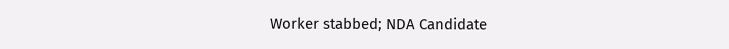Worker stabbed; NDA Candidate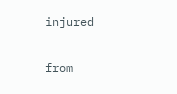injured


from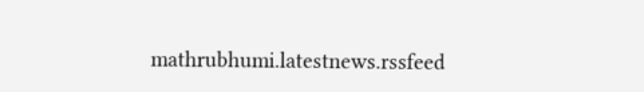mathrubhumi.latestnews.rssfeed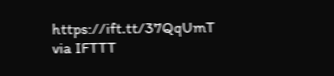https://ift.tt/37QqUmT
via IFTTT